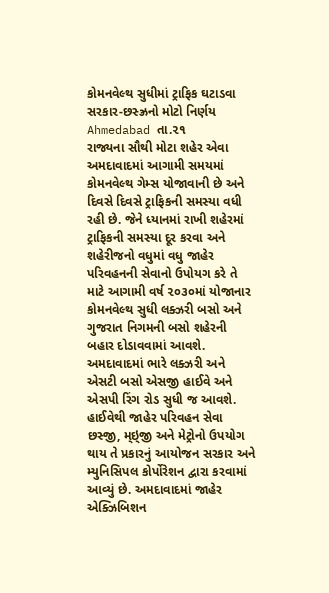કોમનવેલ્થ સુધીમાં ટ્રાફિક ઘટાડવા સરકાર-છસ્ઝ્રનો મોટો નિર્ણય
Ahmedabad તા.૨૧
રાજ્યના સૌથી મોટા શહેર એવા અમદાવાદમાં આગામી સમયમાં કોમનવેલ્થ ગેમ્સ યોજાવાની છે અને દિવસે દિવસે ટ્રાફિકની સમસ્યા વધી રહી છે. જેને ધ્યાનમાં રાખી શહેરમાં ટ્રાફિકની સમસ્યા દૂર કરવા અને શહેરીજનો વધુમાં વધુ જાહેર પરિવહનની સેવાનો ઉપોયગ કરે તે માટે આગામી વર્ષ ૨૦૩૦માં યોજાનાર કોમનવેલ્થ સુધી લક્ઝરી બસો અને ગુજરાત નિગમની બસો શહેરની બહાર દોડાવવામાં આવશે. અમદાવાદમાં ભારે લક્ઝરી અને એસટી બસો એસજી હાઈવે અને એસપી રિંગ રોડ સુધી જ આવશે. હાઈવેથી જાહેર પરિવહન સેવા છસ્જી, મ્ઇ્જી અને મેટ્રોનો ઉપયોગ થાય તે પ્રકારનું આયોજન સરકાર અને મ્યુનિસિપલ કોર્પોરેશન દ્વારા કરવામાં આવ્યું છે. અમદાવાદમાં જાહેર એક્ઝિબિશન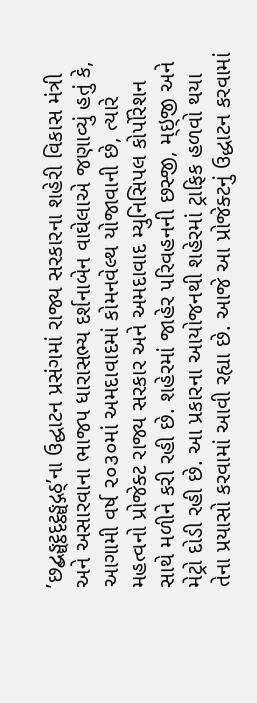’છદ્બઙ્ઘટ્ઠદૃટ્ઠઙ્ઘદ્ગઠ્’ના ઉદ્ઘાટન પ્રસંગમાં રાજ્ય સરકારના શહેરી વિકાસ મંત્રી અને અસારવાના ભાજપ ધારાસભ્ય દર્શનાબેન વાઘેલાએ જણાવ્યું હતું કે, આગામી વર્ષ ૨૦૩૦માં અમદાવાદમાં કોમનવેલ્થ યોજાવાની છે, ત્યારે મહત્વનો પ્રોજેક્ટ રાજ્ય સરકાર અને અમદાવાદ મ્યુનિસિપલ કોર્પોરેશન સાથે મળીને કરી રહી છે. શહેરમાં જાહેર પરિવહનની છસ્જી, મ્ઇ્જી અને મેટ્રો દોડી રહી છે. આ પ્રકારના આયોજનથી શહેરમાં ટ્રાફિક હળવો થયા તેના પ્રયાસો કરવામાં આવી રહ્યા છે. આજે આ પ્રોજેક્ટનું ઉદ્ધાટન કરવામાં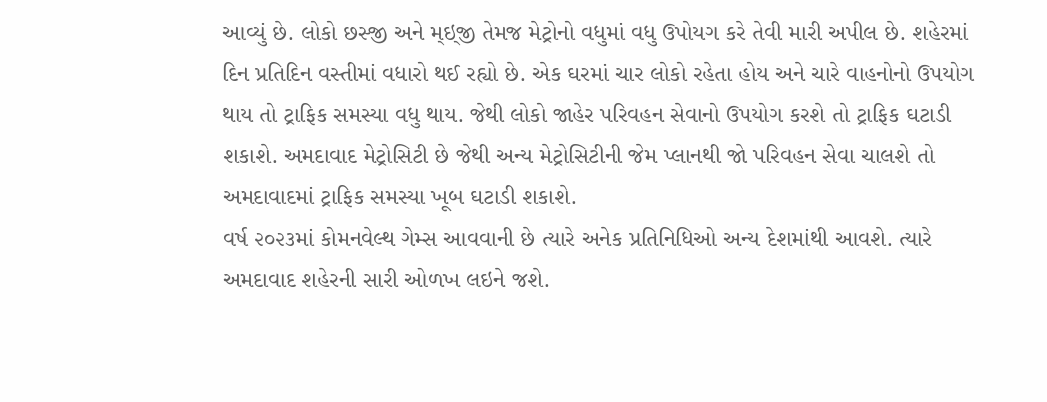આવ્યું છે. લોકો છસ્જી અને મ્ઇ્જી તેમજ મેટ્રોનો વધુમાં વધુ ઉપોયગ કરે તેવી મારી અપીલ છે. શહેરમાં દિન પ્રતિદિન વસ્તીમાં વધારો થઈ રહ્યો છે. એક ઘરમાં ચાર લોકો રહેતા હોય અને ચારે વાહનોનો ઉપયોગ થાય તો ટ્રાફિક સમસ્યા વધુ થાય. જેથી લોકો જાહેર પરિવહન સેવાનો ઉપયોગ કરશે તો ટ્રાફિક ઘટાડી શકાશે. અમદાવાદ મેટ્રોસિટી છે જેથી અન્ય મેટ્રોસિટીની જેમ પ્લાનથી જો પરિવહન સેવા ચાલશે તો અમદાવાદમાં ટ્રાફિક સમસ્યા ખૂબ ઘટાડી શકાશે.
વર્ષ ૨૦૨૩માં કોમનવેલ્થ ગેમ્સ આવવાની છે ત્યારે અનેક પ્રતિનિધિઓ અન્ય દેશમાંથી આવશે. ત્યારે અમદાવાદ શહેરની સારી ઓળખ લઇને જશે.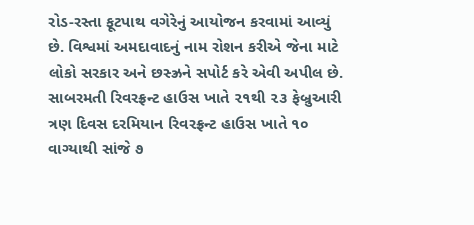રોડ-રસ્તા ફૂટપાથ વગેરેનું આયોજન કરવામાં આવ્યું છે. વિશ્વમાં અમદાવાદનું નામ રોશન કરીએ જેના માટે લોકો સરકાર અને છસ્ઝ્રને સપોર્ટ કરે એવી અપીલ છે. સાબરમતી રિવરફ્રન્ટ હાઉસ ખાતે ૨૧થી ૨૩ ફેબ્રુઆરી ત્રણ દિવસ દરમિયાન રિવરફ્રન્ટ હાઉસ ખાતે ૧૦ વાગ્યાથી સાંજે ૭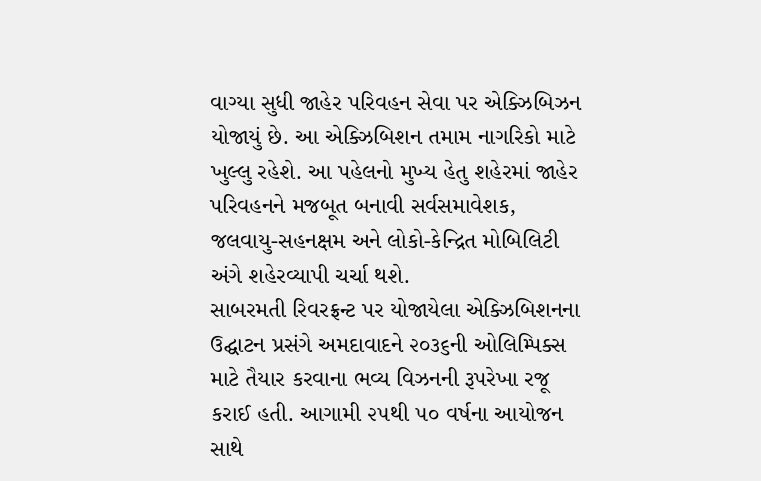વાગ્યા સુધી જાહેર પરિવહન સેવા પર એક્ઝિબિઝન યોજાયું છે. આ એક્ઝિબિશન તમામ નાગરિકો માટે ખુલ્લુ રહેશે. આ પહેલનો મુખ્ય હેતુ શહેરમાં જાહેર પરિવહનને મજબૂત બનાવી સર્વસમાવેશક, જલવાયુ-સહનક્ષમ અને લોકો-કેન્દ્રિત મોબિલિટી અંગે શહેરવ્યાપી ચર્ચા થશે.
સાબરમતી રિવરફ્રન્ટ પર યોજાયેલા એક્ઝિબિશનના ઉદ્ઘાટન પ્રસંગે અમદાવાદને ૨૦૩૬ની ઓલિમ્પિક્સ માટે તૈયાર કરવાના ભવ્ય વિઝનની રૂપરેખા રજૂ કરાઈ હતી. આગામી ૨૫થી ૫૦ વર્ષના આયોજન સાથે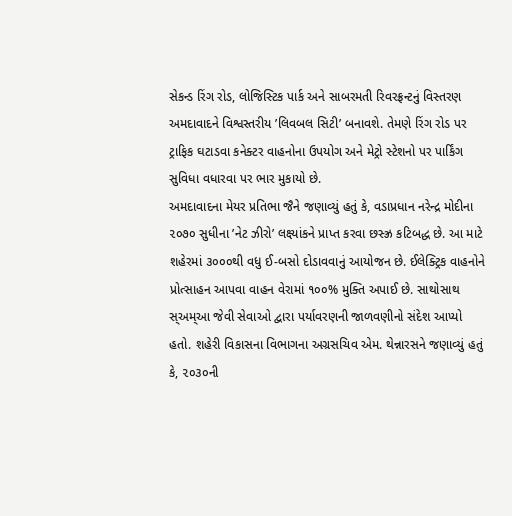સેકન્ડ રિંગ રોડ, લોજિસ્ટિક પાર્ક અને સાબરમતી રિવરફ્રન્ટનું વિસ્તરણ અમદાવાદને વિશ્વસ્તરીય ’લિવબલ સિટી’ બનાવશે. તેમણે રિંગ રોડ પર ટ્રાફિક ઘટાડવા કનેક્ટર વાહનોના ઉપયોગ અને મેટ્રો સ્ટેશનો પર પાર્કિંગ સુવિધા વધારવા પર ભાર મુકાયો છે.
અમદાવાદના મેયર પ્રતિભા જૈને જણાવ્યું હતું કે, વડાપ્રધાન નરેન્દ્ર મોદીના ૨૦૭૦ સુધીના ’નેટ ઝીરો’ લક્ષ્યાંકને પ્રાપ્ત કરવા છસ્ઝ્ર કટિબદ્ધ છે. આ માટે શહેરમાં ૩૦૦૦થી વધુ ઈ-બસો દોડાવવાનું આયોજન છે. ઈલેક્ટ્રિક વાહનોને પ્રોત્સાહન આપવા વાહન વેરામાં ૧૦૦% મુક્તિ અપાઈ છે. સાથોસાથ સ્અમ્આ જેવી સેવાઓ દ્વારા પર્યાવરણની જાળવણીનો સંદેશ આપ્યો હતો. શહેરી વિકાસના વિભાગના અગ્રસચિવ એમ. થેન્નારસને જણાવ્યું હતું કે, ૨૦૩૦ની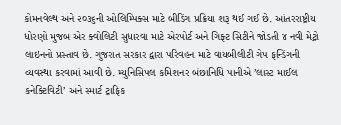કોમનવેલ્થ અને ૨૦૩૬ની ઓલિમ્પિક્સ માટે બીડિંગ પ્રક્રિયા શરૂ થઈ ગઈ છે. આંતરરાષ્ટ્રીય ધોરણો મુજબ એર ક્વોલિટી સુધારવા માટે એરપોર્ટ અને ગિફ્ટ સિટીને જોડતી ૪ નવી મેટ્રો લાઇનનો પ્રસ્તાવ છે. ગુજરાત સરકાર દ્વારા પરિવહન માટે વાયબીલીટી ગેપ ફન્ડિંગની વ્યવસ્થા કરવામાં આવી છે. મ્યુનિસિપલ કમિશનર બંછાનિધિ પાનીએ ’લાસ્ટ માઈલ કનેક્ટિવિટી’ અને સ્માર્ટ ટ્રાફિક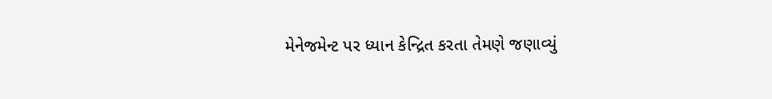મેનેજમેન્ટ પર ધ્યાન કેન્દ્રિત કરતા તેમણે જણાવ્યું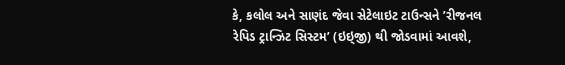કે, કલોલ અને સાણંદ જેવા સેટેલાઇટ ટાઉન્સને ’રીજનલ રેપિડ ટ્રાન્ઝિટ સિસ્ટમ’ (ઇઇ્જી) થી જોડવામાં આવશે,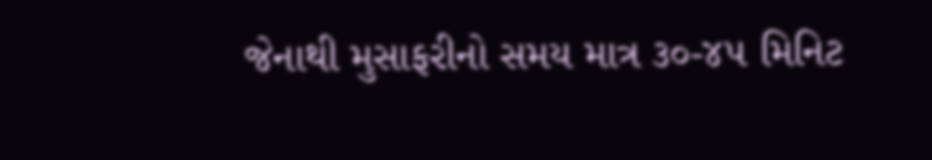જેનાથી મુસાફરીનો સમય માત્ર ૩૦-૪૫ મિનિટ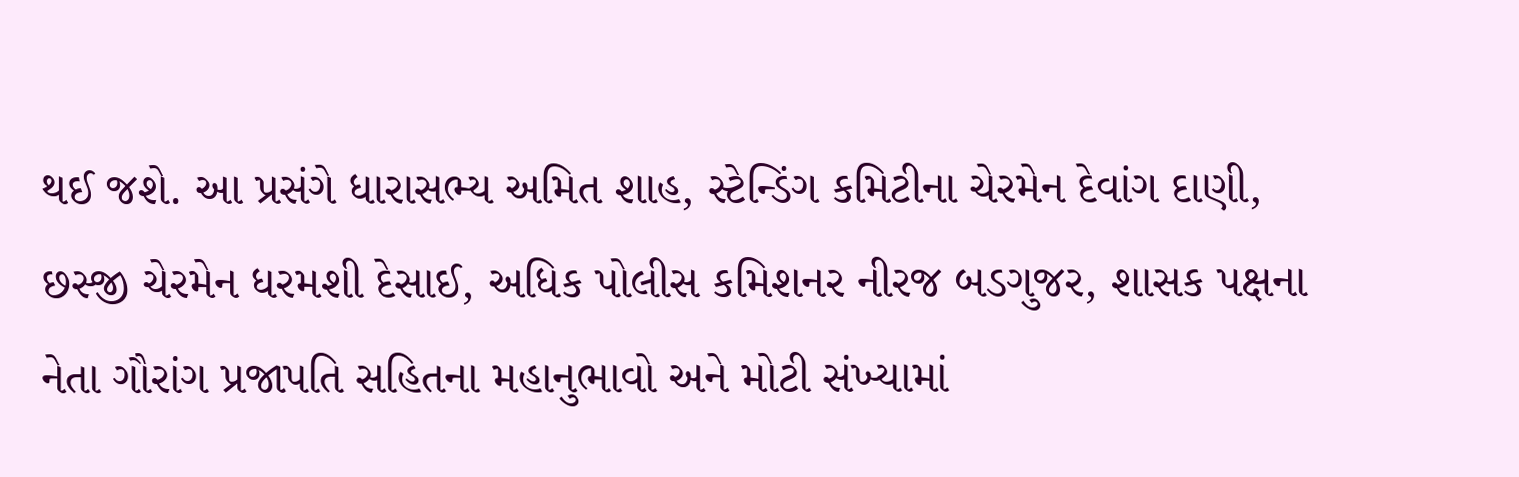થઈ જશે. આ પ્રસંગે ધારાસભ્ય અમિત શાહ, સ્ટેન્ડિંગ કમિટીના ચેરમેન દેવાંગ દાણી, છસ્જી ચેરમેન ધરમશી દેસાઈ, અધિક પોલીસ કમિશનર નીરજ બડગુજર, શાસક પક્ષના નેતા ગૌરાંગ પ્રજાપતિ સહિતના મહાનુભાવો અને મોટી સંખ્યામાં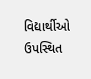વિદ્યાર્થીઓ ઉપસ્થિત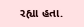રહ્યા હતા.